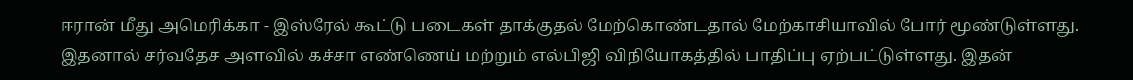ஈரான் மீது அமெரிக்கா - இஸ்ரேல் கூட்டு படைகள் தாக்குதல் மேற்கொண்டதால் மேற்காசியாவில் போர் மூண்டுள்ளது. இதனால் சர்வதேச அளவில் கச்சா எண்ணெய் மற்றும் எல்பிஜி விநியோகத்தில் பாதிப்பு ஏற்பட்டுள்ளது. இதன்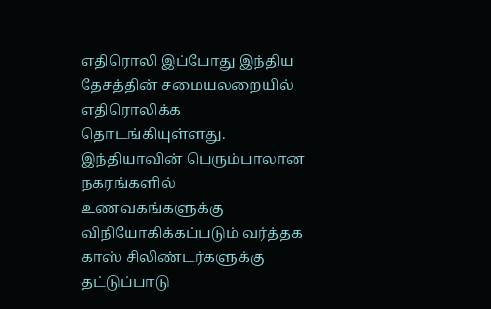எதிரொலி இப்போது இந்திய தேசத்தின் சமையலறையில் எதிரொலிக்க தொடங்கியுள்ளது.
இந்தியாவின் பெரும்பாலான நகரங்களில் உணவகங்களுக்கு விநியோகிக்கப்படும் வர்த்தக காஸ் சிலிண்டர்களுக்கு தட்டுப்பாடு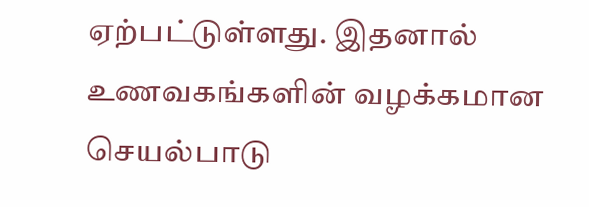ஏற்பட்டுள்ளது. இதனால் உணவகங்களின் வழக்கமான செயல்பாடு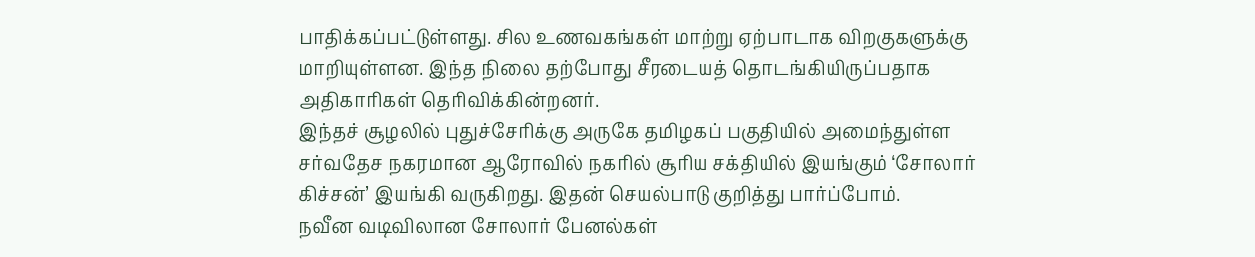பாதிக்கப்பட்டுள்ளது. சில உணவகங்கள் மாற்று ஏற்பாடாக விறகுகளுக்கு மாறியுள்ளன. இந்த நிலை தற்போது சீரடையத் தொடங்கியிருப்பதாக அதிகாரிகள் தெரிவிக்கின்றனர்.
இந்தச் சூழலில் புதுச்சேரிக்கு அருகே தமிழகப் பகுதியில் அமைந்துள்ள சர்வதேச நகரமான ஆரோவில் நகரில் சூரிய சக்தியில் இயங்கும் ‘சோலார் கிச்சன்’ இயங்கி வருகிறது. இதன் செயல்பாடு குறித்து பார்ப்போம்.
நவீன வடிவிலான சோலார் பேனல்கள்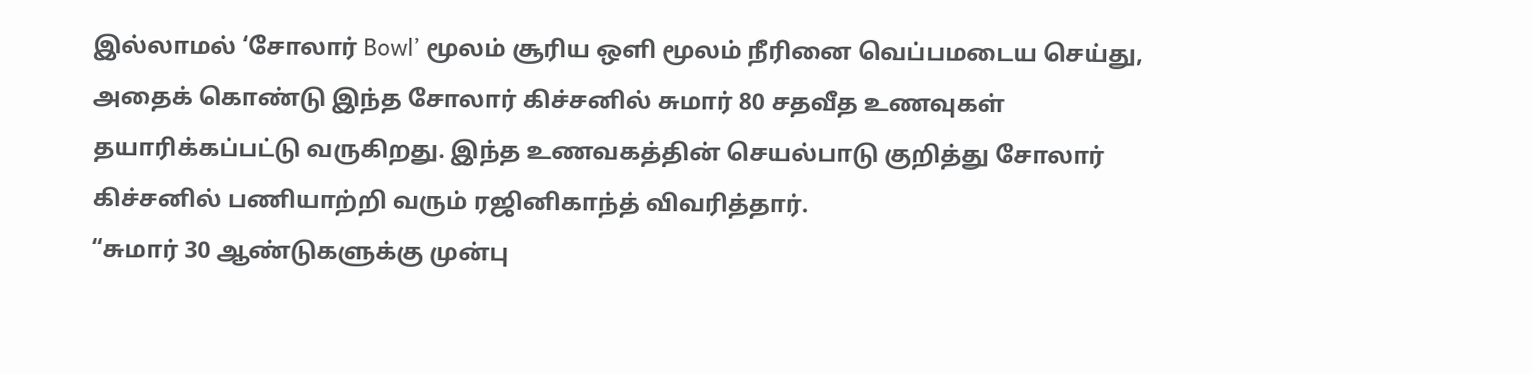இல்லாமல் ‘சோலார் Bowl’ மூலம் சூரிய ஒளி மூலம் நீரினை வெப்பமடைய செய்து, அதைக் கொண்டு இந்த சோலார் கிச்சனில் சுமார் 80 சதவீத உணவுகள் தயாரிக்கப்பட்டு வருகிறது. இந்த உணவகத்தின் செயல்பாடு குறித்து சோலார் கிச்சனில் பணியாற்றி வரும் ரஜினிகாந்த் விவரித்தார்.
“சுமார் 30 ஆண்டுகளுக்கு முன்பு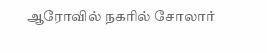ஆரோவில் நகரில் சோலார்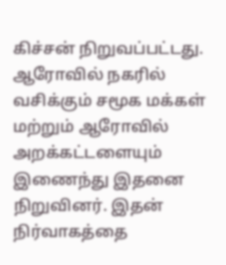கிச்சன் நிறுவப்பட்டது. ஆரோவில் நகரில் வசிக்கும் சமூக மக்கள் மற்றும் ஆரோவில் அறக்கட்டளையும் இணைந்து இதனை நிறுவினர். இதன் நிர்வாகத்தை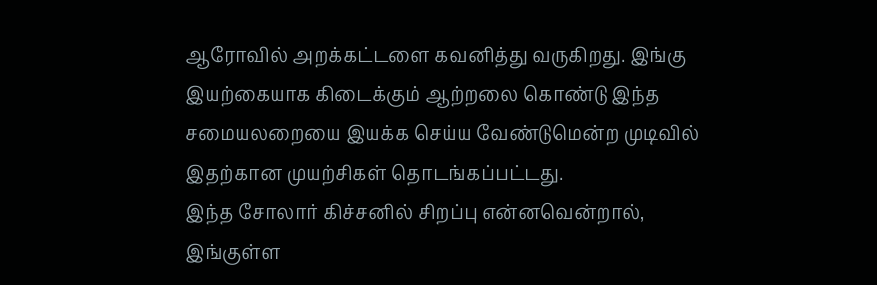ஆரோவில் அறக்கட்டளை கவனித்து வருகிறது. இங்கு இயற்கையாக கிடைக்கும் ஆற்றலை கொண்டு இந்த சமையலறையை இயக்க செய்ய வேண்டுமென்ற முடிவில் இதற்கான முயற்சிகள் தொடங்கப்பட்டது.
இந்த சோலார் கிச்சனில் சிறப்பு என்னவென்றால், இங்குள்ள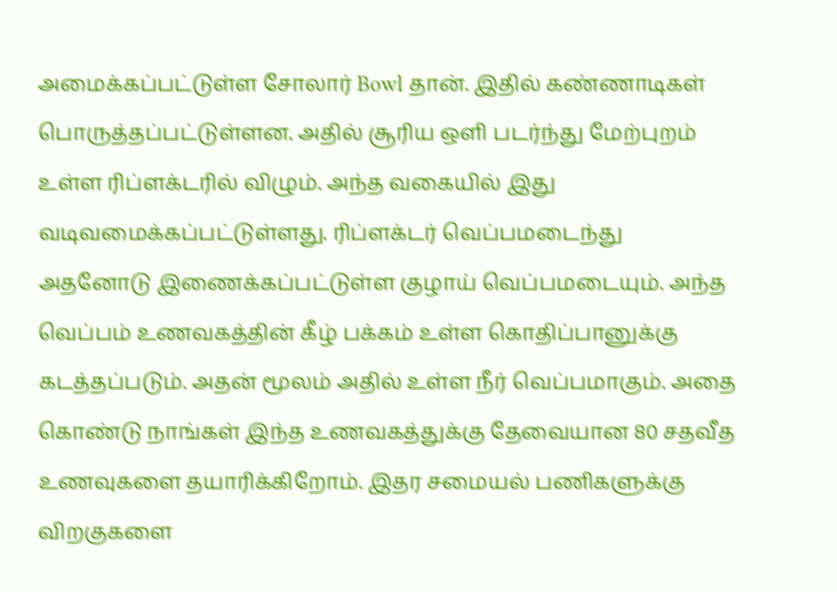அமைக்கப்பட்டுள்ள சோலார் Bowl தான். இதில் கண்ணாடிகள் பொருத்தப்பட்டுள்ளன. அதில் சூரிய ஒளி படர்ந்து மேற்புறம் உள்ள ரிப்ளக்டரில் விழும். அந்த வகையில் இது வடிவமைக்கப்பட்டுள்ளது. ரிப்ளக்டர் வெப்பமடைந்து அதனோடு இணைக்கப்பட்டுள்ள குழாய் வெப்பமடையும். அந்த வெப்பம் உணவகத்தின் கீழ் பக்கம் உள்ள கொதிப்பானுக்கு கடத்தப்படும். அதன் மூலம் அதில் உள்ள நீர் வெப்பமாகும். அதை கொண்டு நாங்கள் இந்த உணவகத்துக்கு தேவையான 80 சதவீத உணவுகளை தயாரிக்கிறோம். இதர சமையல் பணிகளுக்கு விறகுகளை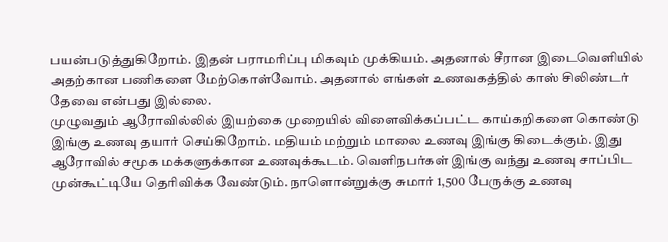பயன்படுத்துகிறோம். இதன் பராமரிப்பு மிகவும் முக்கியம். அதனால் சீரான இடைவெளியில் அதற்கான பணிகளை மேற்கொள்வோம். அதனால் எங்கள் உணவகத்தில் காஸ் சிலிண்டர் தேவை என்பது இல்லை.
முழுவதும் ஆரோவில்லில் இயற்கை முறையில் விளைவிக்கப்பட்ட காய்கறிகளை கொண்டு இங்கு உணவு தயார் செய்கிறோம். மதியம் மற்றும் மாலை உணவு இங்கு கிடைக்கும். இது ஆரோவில் சமூக மக்களுக்கான உணவுக்கூடம். வெளிநபர்கள் இங்கு வந்து உணவு சாப்பிட முன்கூட்டியே தெரிவிக்க வேண்டும். நாளொன்றுக்கு சுமார் 1,500 பேருக்கு உணவு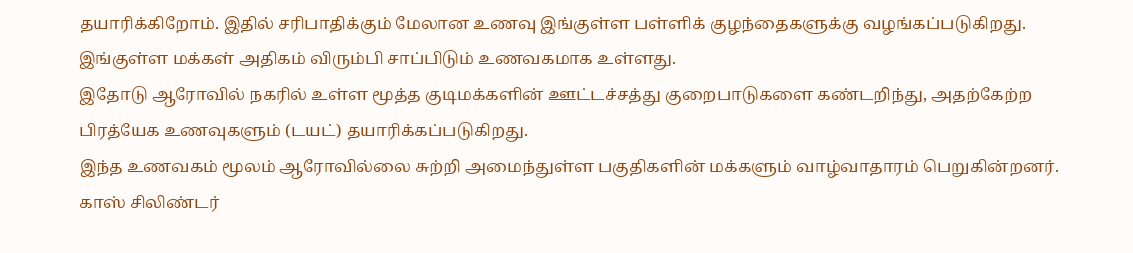தயாரிக்கிறோம். இதில் சரிபாதிக்கும் மேலான உணவு இங்குள்ள பள்ளிக் குழந்தைகளுக்கு வழங்கப்படுகிறது. இங்குள்ள மக்கள் அதிகம் விரும்பி சாப்பிடும் உணவகமாக உள்ளது.
இதோடு ஆரோவில் நகரில் உள்ள மூத்த குடிமக்களின் ஊட்டச்சத்து குறைபாடுகளை கண்டறிந்து, அதற்கேற்ற பிரத்யேக உணவுகளும் (டயட்) தயாரிக்கப்படுகிறது.
இந்த உணவகம் மூலம் ஆரோவில்லை சுற்றி அமைந்துள்ள பகுதிகளின் மக்களும் வாழ்வாதாரம் பெறுகின்றனர். காஸ் சிலிண்டர்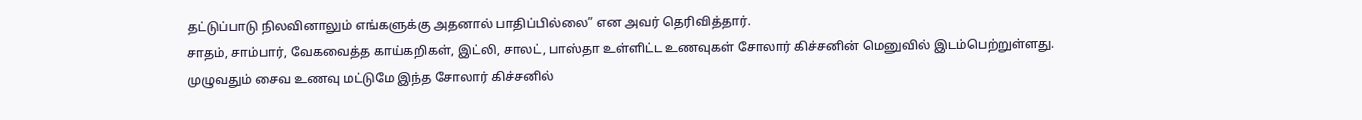தட்டுப்பாடு நிலவினாலும் எங்களுக்கு அதனால் பாதிப்பில்லை” என அவர் தெரிவித்தார்.
சாதம், சாம்பார், வேகவைத்த காய்கறிகள், இட்லி, சாலட், பாஸ்தா உள்ளிட்ட உணவுகள் சோலார் கிச்சனின் மெனுவில் இடம்பெற்றுள்ளது. முழுவதும் சைவ உணவு மட்டுமே இந்த சோலார் கிச்சனில்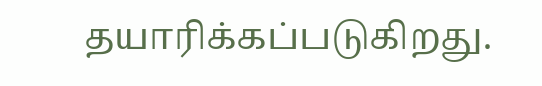தயாரிக்கப்படுகிறது.